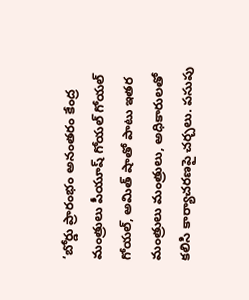‘బోర్డు ప్రారంభం అనంతరం కేంద్ర మంత్రులు పీయూష్ గోయల్ గోయల్ గోయల్, అమిత్ షాతో పాటు ఇతర మంత్రులు మంత్రులు, అధికారులతో కలిసి కార్యాచరణపై చర్చలు. పసుపు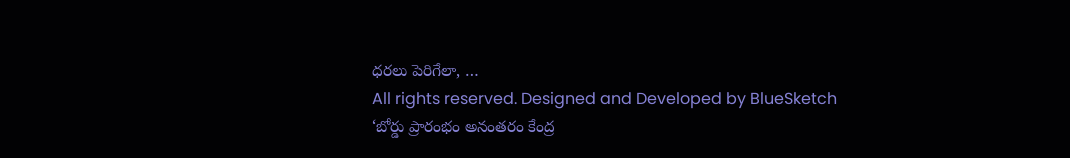ధరలు పెరిగేలా, …
All rights reserved. Designed and Developed by BlueSketch
‘బోర్డు ప్రారంభం అనంతరం కేంద్ర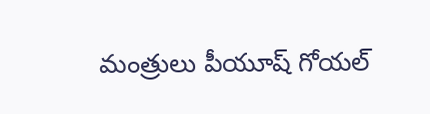మంత్రులు పీయూష్ గోయల్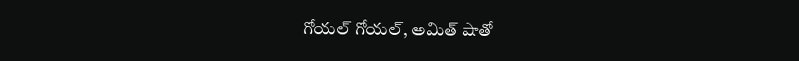గోయల్ గోయల్, అమిత్ షాతో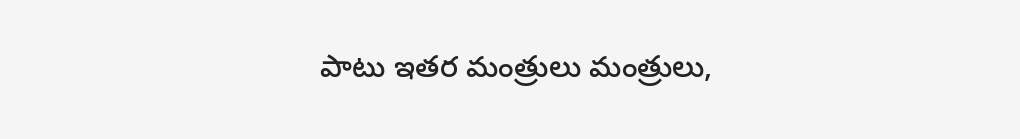పాటు ఇతర మంత్రులు మంత్రులు,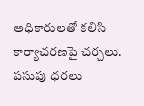అధికారులతో కలిసి కార్యాచరణపై చర్చలు. పసుపు ధరలు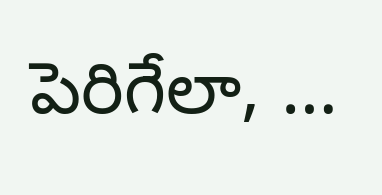పెరిగేలా, …